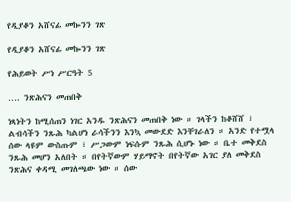የዲያቆን አሸናፊ መኰንን ገጽ

የዲያቆን አሸናፊ መኰንን ገጽ

የሕይወት ሥነ ሥርዓት 5

…. ንጽሕናን መጠበቅ

ነጻነትን ከሚሰጠን ነገር አንዱ ንጽሕናን መጠበቅ ነው ። ገላችን ከቆሸሸ ፣ ልብሳችን ንጹሕ ካልሆነ ራሳችንን እንኳ መውደድ እንቸገራለን ። አንድ የተሟላ ሰው ላዩም ውስጡም ፣ ሥጋውም ነፍሱም ንጹሕ ሲሆኑ ነው ። ቤተ መቅደስ ንጹሕ መሆን አለበት ። በየትኛውም ሃይማኖት በየትኛው አገር ያለ መቅደስ ንጽሕና ቀዳሚ መገለጫው ነው ። ሰው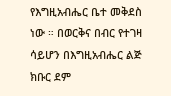የእግዚአብሔር ቤተ መቅደስ ነው ። በወርቅና በብር የተገዛ ሳይሆን በእግዚአብሔር ልጅ ክቡር ደም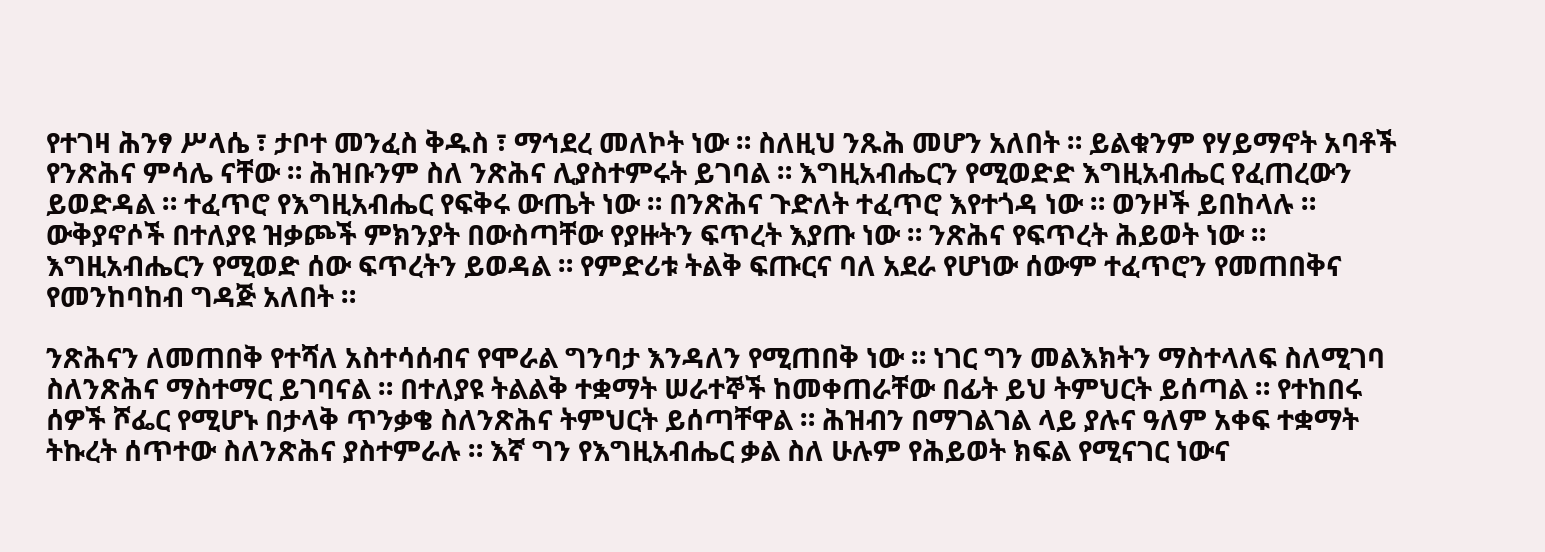የተገዛ ሕንፃ ሥላሴ ፣ ታቦተ መንፈስ ቅዱስ ፣ ማኅደረ መለኮት ነው ። ስለዚህ ንጹሕ መሆን አለበት ። ይልቁንም የሃይማኖት አባቶች የንጽሕና ምሳሌ ናቸው ። ሕዝቡንም ስለ ንጽሕና ሊያስተምሩት ይገባል ። እግዚአብሔርን የሚወድድ እግዚአብሔር የፈጠረውን ይወድዳል ። ተፈጥሮ የእግዚአብሔር የፍቅሩ ውጤት ነው ። በንጽሕና ጉድለት ተፈጥሮ እየተጎዳ ነው ። ወንዞች ይበከላሉ ። ውቅያኖሶች በተለያዩ ዝቃጮች ምክንያት በውስጣቸው የያዙትን ፍጥረት እያጡ ነው ። ንጽሕና የፍጥረት ሕይወት ነው ። እግዚአብሔርን የሚወድ ሰው ፍጥረትን ይወዳል ። የምድሪቱ ትልቅ ፍጡርና ባለ አደራ የሆነው ሰውም ተፈጥሮን የመጠበቅና የመንከባከብ ግዳጅ አለበት ።

ንጽሕናን ለመጠበቅ የተሻለ አስተሳሰብና የሞራል ግንባታ እንዳለን የሚጠበቅ ነው ። ነገር ግን መልእክትን ማስተላለፍ ስለሚገባ ስለንጽሕና ማስተማር ይገባናል ። በተለያዩ ትልልቅ ተቋማት ሠራተኞች ከመቀጠራቸው በፊት ይህ ትምህርት ይሰጣል ። የተከበሩ ሰዎች ሾፌር የሚሆኑ በታላቅ ጥንቃቄ ስለንጽሕና ትምህርት ይሰጣቸዋል ። ሕዝብን በማገልገል ላይ ያሉና ዓለም አቀፍ ተቋማት ትኩረት ሰጥተው ስለንጽሕና ያስተምራሉ ። እኛ ግን የእግዚአብሔር ቃል ስለ ሁሉም የሕይወት ክፍል የሚናገር ነውና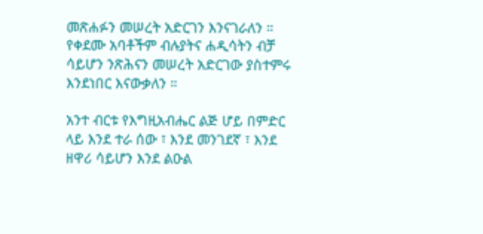መጽሐፉን መሠረት አድርገን እንናገራለን ። የቀደሙ አባቶችም ብሉያትና ሐዲሳትን ብቻ ሳይሆን ንጽሕናን መሠረት አድርገው ያስተምሩ እንደነበር እናውቃለን ።

አንተ ብርቱ የእግዚአብሔር ልጅ ሆይ በምድር ላይ እንደ ተራ ሰው ፣ እንደ መንገደኛ ፣ እንደ ዘዋሪ ሳይሆን እንደ ልዑል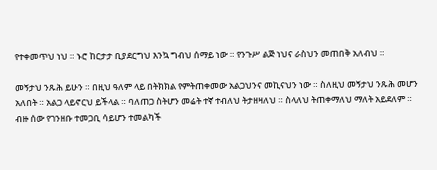የተቀመጥህ ነህ ። ኑሮ ከርታታ ቢያደርግህ እንኳ ግብህ ሰማይ ነው ። የንጉሥ ልጅ ነህና ራስህን መጠበቅ አለብህ ።

መኝታህ ንጹሕ ይሁን ። በዚህ ዓለም ላይ በትክክል የምትጠቀመው አልጋህንና መኪናህን ነው ። ስለዚህ መኝታህ ንጹሕ መሆን አለበት ። አልጋ ላይኖርህ ይችላል ። ባለጠጋ ስትሆን መሬት ተኛ ተብለህ ትታዘዛለህ ። ስላለህ ትጠቀማለህ ማለት አይደለም ። ብዙ ሰው የገንዘቡ ተመጋቢ ሳይሆን ተመልካች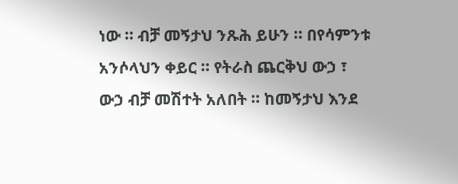ነው ። ብቻ መኝታህ ንጹሕ ይሁን ። በየሳምንቱ አንሶላህን ቀይር ። የትራስ ጨርቅህ ውኃ ፣ ውኃ ብቻ መሽተት አለበት ። ከመኝታህ እንደ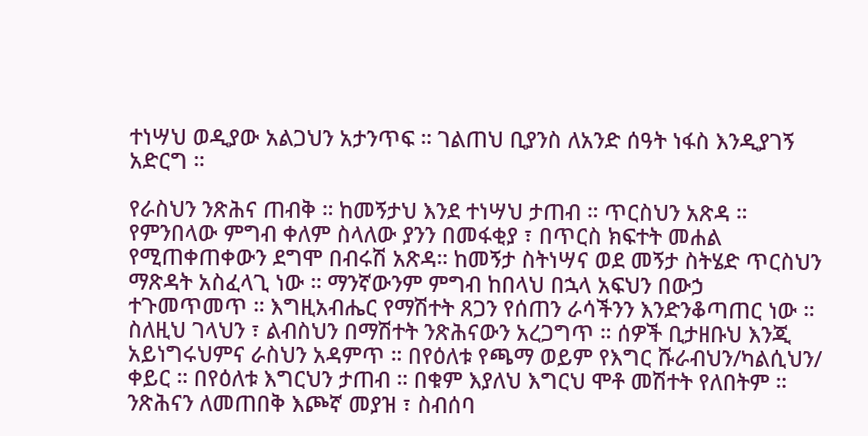ተነሣህ ወዲያው አልጋህን አታንጥፍ ። ገልጠህ ቢያንስ ለአንድ ሰዓት ነፋስ እንዲያገኝ አድርግ ።

የራስህን ንጽሕና ጠብቅ ። ከመኝታህ እንደ ተነሣህ ታጠብ ። ጥርስህን አጽዳ ። የምንበላው ምግብ ቀለም ስላለው ያንን በመፋቂያ ፣ በጥርስ ክፍተት መሐል የሚጠቀጠቀውን ደግሞ በብሩሽ አጽዳ። ከመኝታ ስትነሣና ወደ መኝታ ስትሄድ ጥርስህን ማጽዳት አስፈላጊ ነው ። ማንኛውንም ምግብ ከበላህ በኋላ አፍህን በውኃ ተጉመጥመጥ ። እግዚአብሔር የማሽተት ጸጋን የሰጠን ራሳችንን እንድንቆጣጠር ነው ። ስለዚህ ገላህን ፣ ልብስህን በማሽተት ንጽሕናውን አረጋግጥ ። ሰዎች ቢታዘቡህ እንጂ አይነግሩህምና ራስህን አዳምጥ ። በየዕለቱ የጫማ ወይም የእግር ሹራብህን/ካልሲህን/ ቀይር ። በየዕለቱ እግርህን ታጠብ ። በቁም እያለህ እግርህ ሞቶ መሽተት የለበትም ። ንጽሕናን ለመጠበቅ እጮኛ መያዝ ፣ ስብሰባ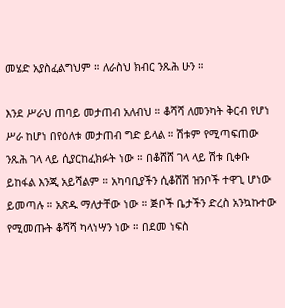መሄድ አያስፈልግህም ። ለራስህ ክብር ንጹሕ ሁን ።

እንደ ሥራህ ጠባይ መታጠብ አለብህ ። ቆሻሻ ለመንካት ቅርብ የሆነ ሥራ ከሆነ በየዕለቱ መታጠብ ግድ ይላል ። ሽቱም የሚጣፍጠው ንጹሕ ገላ ላይ ሲያርከፈክፉት ነው ። በቆሸሸ ገላ ላይ ሽቱ ቢቀቡ ይከፋል እንጂ አይሻልም ። አካባቢያችን ሲቆሽሽ ዝንቦች ተዋጊ ሆነው ይመጣሉ ። አጽዱ ማለታቸው ነው ። ጅቦች ቤታችን ድረስ አንኳኩተው የሚመጡት ቆሻሻ ካላነሣን ነው ። በደመ ነፍስ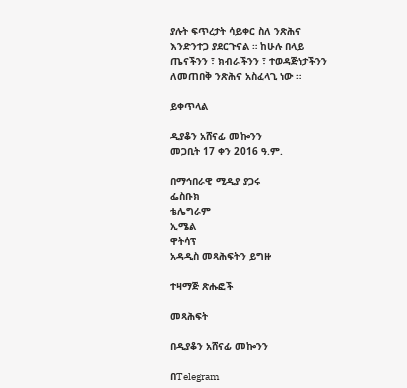ያሉት ፍጥረታት ሳይቀር ስለ ንጽሕና እንድንተጋ ያደርጉናል ። ከሁሉ በላይ ጤናችንን ፣ ክብራችንን ፣ ተወዳጅነታችንን ለመጠበቅ ንጽሕና አስፈላጊ ነው ።

ይቀጥላል

ዲያቆን አሸናፊ መኰንን
መጋቢት 17 ቀን 2016 ዓ.ም.

በማኅበራዊ ሚዲያ ያጋሩ
ፌስቡክ
ቴሌግራም
ኢሜል
ዋትሳፕ
አዳዲስ መጻሕፍትን ይግዙ

ተዛማጅ ጽሑፎች

መጻሕፍት

በዲያቆን አሸናፊ መኰንን

በTelegram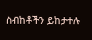ስብከቶችን ይከታተሉ